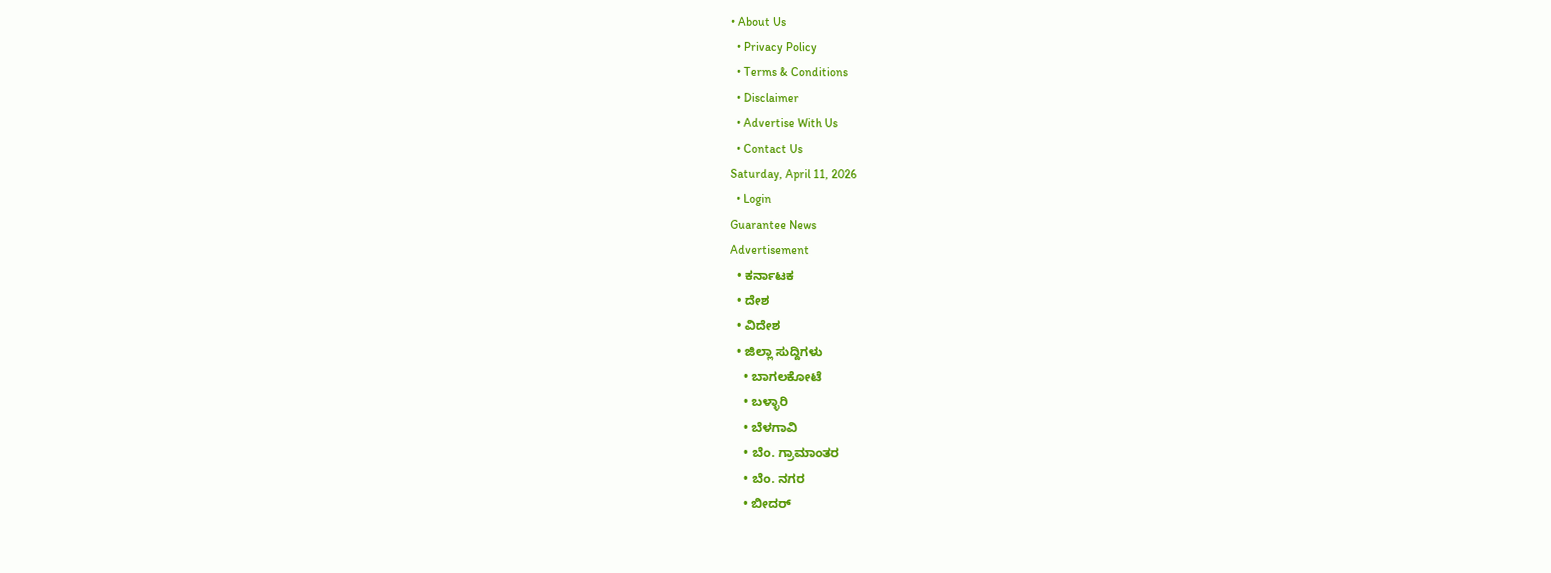• About Us
  • Privacy Policy
  • Terms & Conditions
  • Disclaimer
  • Advertise With Us
  • Contact Us
Saturday, April 11, 2026
  • Login
Guarantee News
Advertisement
  • ಕರ್ನಾಟಕ
  • ದೇಶ
  • ವಿದೇಶ
  • ಜಿಲ್ಲಾ ಸುದ್ದಿಗಳು
    • ಬಾಗಲಕೋಟೆ
    • ಬಳ್ಳಾರಿ
    • ಬೆಳಗಾವಿ
    • ಬೆಂ. ಗ್ರಾಮಾಂತರ
    • ಬೆಂ. ನಗರ
    • ಬೀದರ್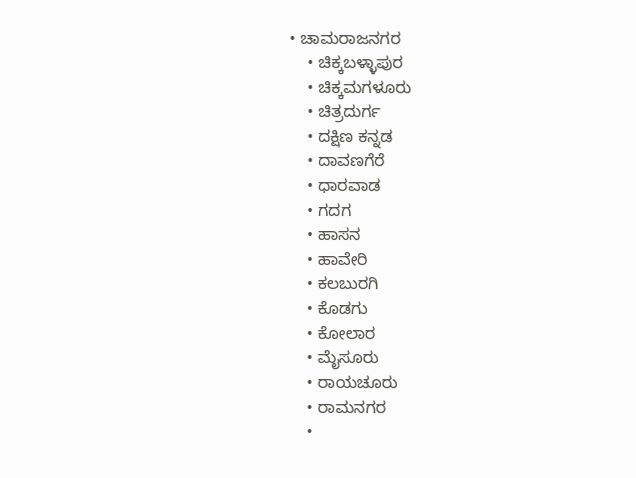• ಚಾಮರಾಜನಗರ
    • ಚಿಕ್ಕಬಳ್ಳಾಪುರ
    • ಚಿಕ್ಕಮಗಳೂರು
    • ಚಿತ್ರದುರ್ಗ
    • ದಕ್ಷಿಣ ಕನ್ನಡ
    • ದಾವಣಗೆರೆ
    • ಧಾರವಾಡ
    • ಗದಗ
    • ಹಾಸನ
    • ಹಾವೇರಿ
    • ಕಲಬುರಗಿ
    • ಕೊಡಗು
    • ಕೋಲಾರ
    • ಮೈಸೂರು
    • ರಾಯಚೂರು
    • ರಾಮನಗರ
    •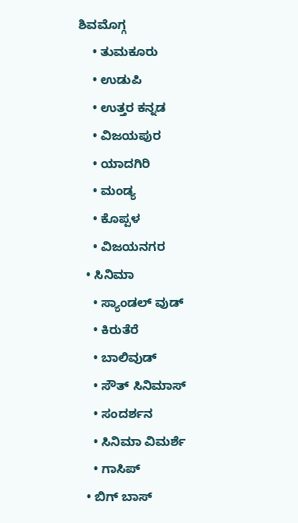ಶಿವಮೊಗ್ಗ
    • ತುಮಕೂರು
    • ಉಡುಪಿ
    • ಉತ್ತರ ಕನ್ನಡ
    • ವಿಜಯಪುರ
    • ಯಾದಗಿರಿ
    • ಮಂಡ್ಯ
    • ಕೊಪ್ಪಳ
    • ವಿಜಯನಗರ
  • ಸಿನಿಮಾ
    • ಸ್ಯಾಂಡಲ್ ವುಡ್
    • ಕಿರುತೆರೆ
    • ಬಾಲಿವುಡ್
    • ಸೌತ್ ಸಿನಿಮಾಸ್
    • ಸಂದರ್ಶನ
    • ಸಿನಿಮಾ ವಿಮರ್ಶೆ
    • ಗಾಸಿಪ್
  • ಬಿಗ್ ಬಾಸ್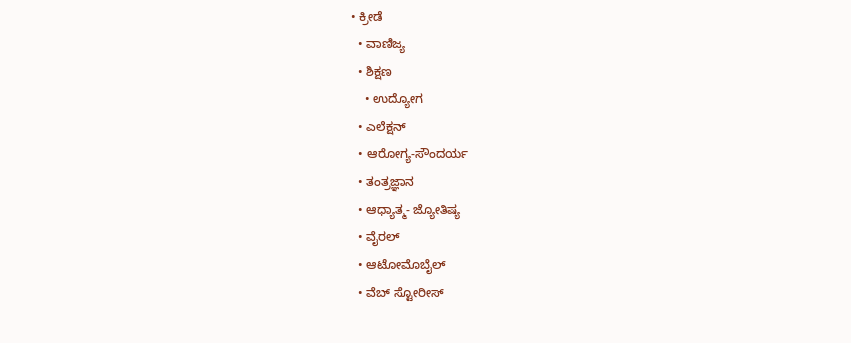• ಕ್ರೀಡೆ
  • ವಾಣಿಜ್ಯ
  • ಶಿಕ್ಷಣ
    • ಉದ್ಯೋಗ
  • ಎಲೆಕ್ಷನ್
  • ಆರೋಗ್ಯ-ಸೌಂದರ್ಯ
  • ತಂತ್ರಜ್ಞಾನ
  • ಆಧ್ಯಾತ್ಮ- ಜ್ಯೋತಿಷ್ಯ
  • ವೈರಲ್
  • ಆಟೋಮೊಬೈಲ್
  • ವೆಬ್ ಸ್ಟೋರೀಸ್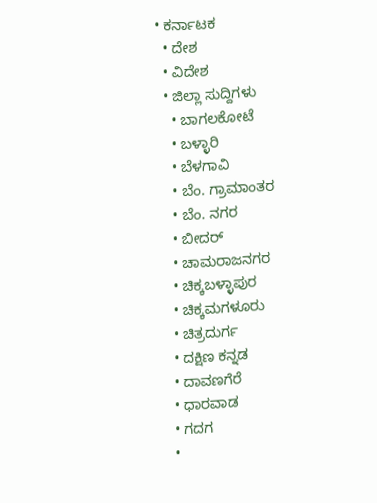• ಕರ್ನಾಟಕ
  • ದೇಶ
  • ವಿದೇಶ
  • ಜಿಲ್ಲಾ ಸುದ್ದಿಗಳು
    • ಬಾಗಲಕೋಟೆ
    • ಬಳ್ಳಾರಿ
    • ಬೆಳಗಾವಿ
    • ಬೆಂ. ಗ್ರಾಮಾಂತರ
    • ಬೆಂ. ನಗರ
    • ಬೀದರ್
    • ಚಾಮರಾಜನಗರ
    • ಚಿಕ್ಕಬಳ್ಳಾಪುರ
    • ಚಿಕ್ಕಮಗಳೂರು
    • ಚಿತ್ರದುರ್ಗ
    • ದಕ್ಷಿಣ ಕನ್ನಡ
    • ದಾವಣಗೆರೆ
    • ಧಾರವಾಡ
    • ಗದಗ
    •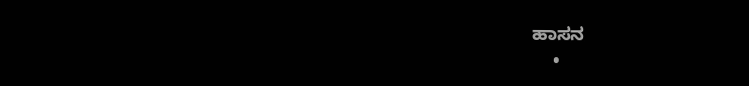ಹಾಸನ
    •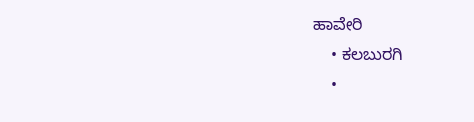ಹಾವೇರಿ
    • ಕಲಬುರಗಿ
    •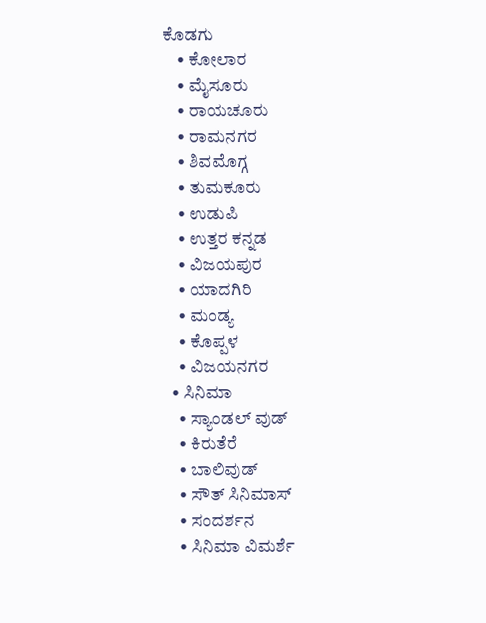ಕೊಡಗು
    • ಕೋಲಾರ
    • ಮೈಸೂರು
    • ರಾಯಚೂರು
    • ರಾಮನಗರ
    • ಶಿವಮೊಗ್ಗ
    • ತುಮಕೂರು
    • ಉಡುಪಿ
    • ಉತ್ತರ ಕನ್ನಡ
    • ವಿಜಯಪುರ
    • ಯಾದಗಿರಿ
    • ಮಂಡ್ಯ
    • ಕೊಪ್ಪಳ
    • ವಿಜಯನಗರ
  • ಸಿನಿಮಾ
    • ಸ್ಯಾಂಡಲ್ ವುಡ್
    • ಕಿರುತೆರೆ
    • ಬಾಲಿವುಡ್
    • ಸೌತ್ ಸಿನಿಮಾಸ್
    • ಸಂದರ್ಶನ
    • ಸಿನಿಮಾ ವಿಮರ್ಶೆ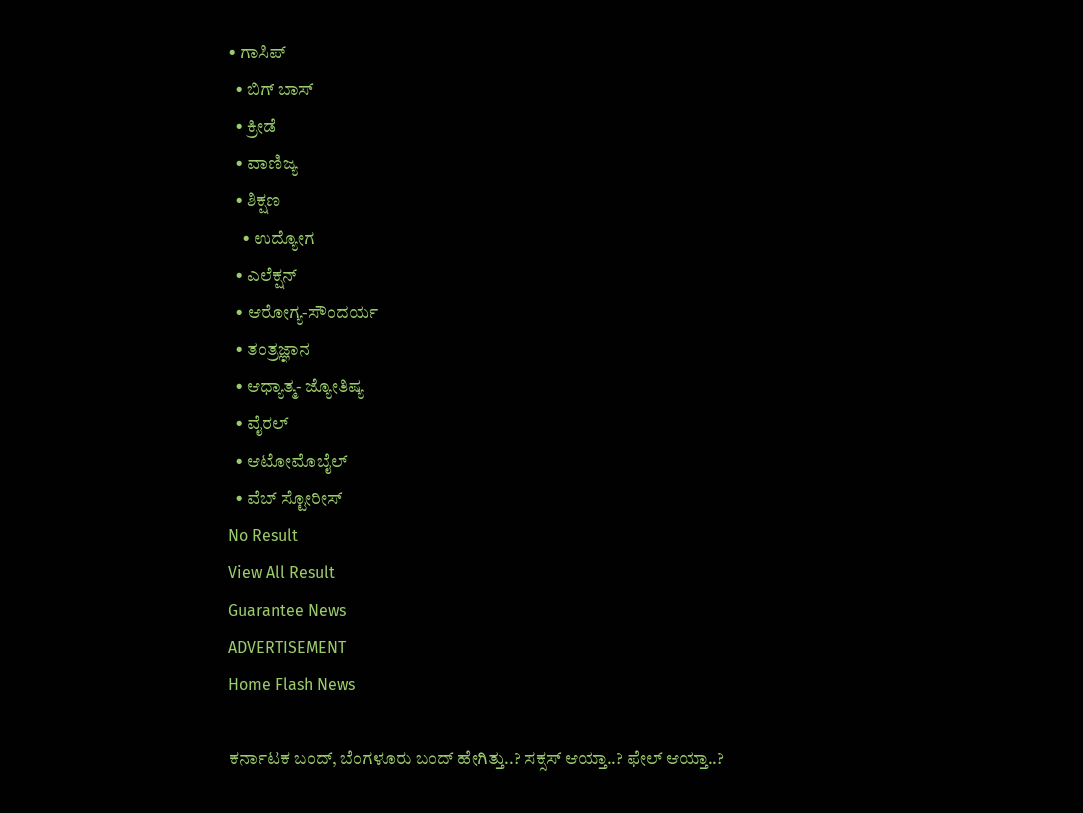• ಗಾಸಿಪ್
  • ಬಿಗ್ ಬಾಸ್
  • ಕ್ರೀಡೆ
  • ವಾಣಿಜ್ಯ
  • ಶಿಕ್ಷಣ
    • ಉದ್ಯೋಗ
  • ಎಲೆಕ್ಷನ್
  • ಆರೋಗ್ಯ-ಸೌಂದರ್ಯ
  • ತಂತ್ರಜ್ಞಾನ
  • ಆಧ್ಯಾತ್ಮ- ಜ್ಯೋತಿಷ್ಯ
  • ವೈರಲ್
  • ಆಟೋಮೊಬೈಲ್
  • ವೆಬ್ ಸ್ಟೋರೀಸ್
No Result
View All Result
Guarantee News
ADVERTISEMENT
Home Flash News

ಕರ್ನಾಟಕ ಬಂದ್, ಬೆಂಗಳೂರು ಬಂದ್ ಹೇಗಿತ್ತು..? ಸಕ್ಸಸ್ ಆಯ್ತಾ..? ಫೇಲ್ ಆಯ್ತಾ..?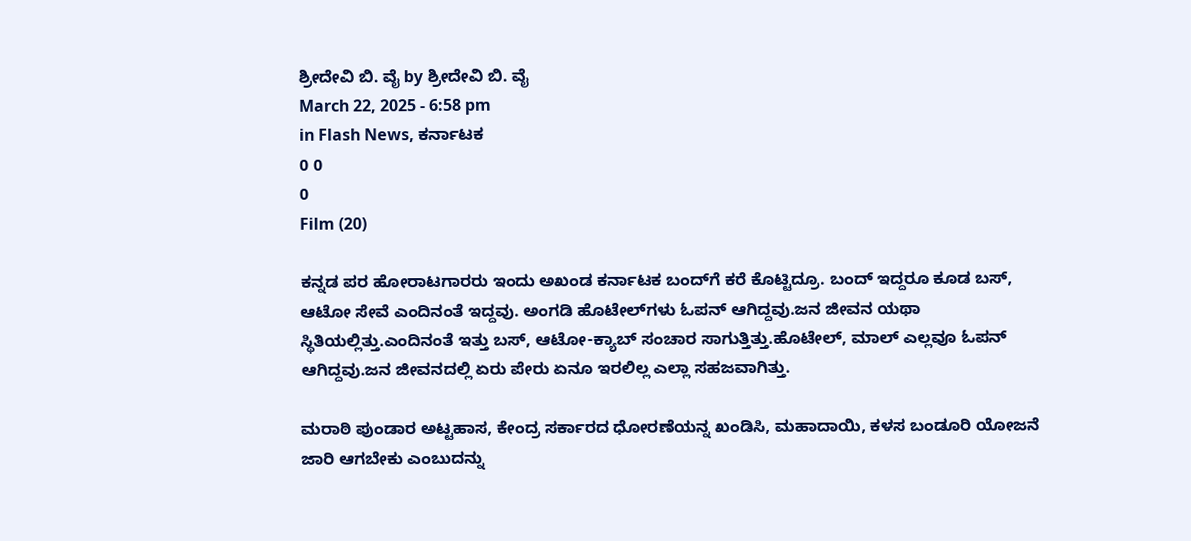ಶ್ರೀದೇವಿ ಬಿ. ವೈ by ಶ್ರೀದೇವಿ ಬಿ. ವೈ
March 22, 2025 - 6:58 pm
in Flash News, ಕರ್ನಾಟಕ
0 0
0
Film (20)

ಕನ್ನಡ ಪರ ಹೋರಾಟಗಾರರು ಇಂದು ಅಖಂಡ ಕರ್ನಾಟಕ ಬಂದ್‌‌ಗೆ ಕರೆ ಕೊಟ್ಟಿದ್ರೂ. ಬಂದ್ ಇದ್ದರೂ ಕೂಡ ಬಸ್, ಆಟೋ ಸೇವೆ ಎಂದಿನಂತೆ ಇದ್ದವು. ಅಂಗಡಿ ಹೊಟೇಲ್‌‌ಗಳು ಓಪನ್ ಆಗಿದ್ದವು.ಜನ ಜೀವನ ಯಥಾ ಸ್ಥಿತಿಯಲ್ಲಿತ್ತು.ಎಂದಿನಂತೆ ಇತ್ತು ಬಸ್, ಆಟೋ-ಕ್ಯಾಬ್ ಸಂಚಾರ ಸಾಗುತ್ತಿತ್ತು.ಹೊಟೇಲ್, ಮಾಲ್ ಎಲ್ಲವೂ ಓಪನ್ ಆಗಿದ್ದವು.ಜನ ಜೀವನದಲ್ಲಿ ಏರು ಪೇರು ಏನೂ ಇರಲಿಲ್ಲ ಎಲ್ಲಾ ಸಹಜವಾಗಿತ್ತು.

ಮರಾಠಿ ಪುಂಡಾರ ಅಟ್ಟಹಾಸ, ಕೇಂದ್ರ ಸರ್ಕಾರದ ಧೋರಣೆಯನ್ನ ಖಂಡಿಸಿ, ಮಹಾದಾಯಿ, ಕಳಸ ಬಂಡೂರಿ ಯೋಜನೆ ಜಾರಿ ಆಗಬೇಕು ಎಂಬುದನ್ನು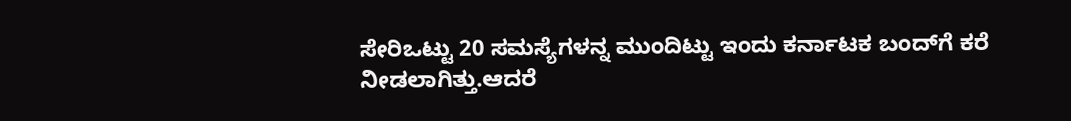ಸೇರಿಒಟ್ಟು 20 ಸಮಸ್ಯೆಗಳನ್ನ ಮುಂದಿಟ್ಟು ಇಂದು ಕರ್ನಾಟಕ ಬಂದ್‌‌ಗೆ ಕರೆ ನೀಡಲಾಗಿತ್ತು.ಆದರೆ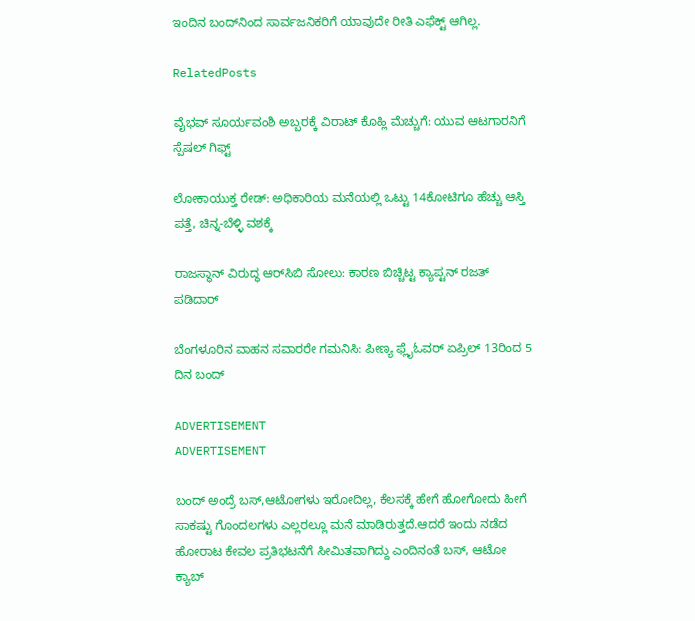ಇಂದಿನ ಬಂದ್‌‌‌‌‌‌‌‌‌ನಿಂದ ಸಾರ್ವಜನಿಕರಿಗೆ ಯಾವುದೇ ರೀತಿ ಎಫೆಕ್ಟ್ ಆಗಿಲ್ಲ.

RelatedPosts

ವೈಭವ್ ಸೂರ್ಯವಂಶಿ ಅಬ್ಬರಕ್ಕೆ ವಿರಾಟ್ ಕೊಹ್ಲಿ ಮೆಚ್ಚುಗೆ: ಯುವ ಆಟಗಾರನಿಗೆ ಸ್ಪೆಷಲ್ ಗಿಫ್ಟ್

ಲೋಕಾಯುಕ್ತ ರೇಡ್: ಅಧಿಕಾರಿಯ ಮನೆಯಲ್ಲಿ ಒಟ್ಟು 14ಕೋಟಿಗೂ ಹೆಚ್ಚು ಆಸ್ತಿ ಪತ್ತೆ, ಚಿನ್ನ-ಬೆಳ್ಳಿ ವಶಕ್ಕೆ

ರಾಜಸ್ಥಾನ್ ವಿರುದ್ಧ ಆರ್‌ಸಿಬಿ ಸೋಲು: ಕಾರಣ ಬಿಚ್ಚಿಟ್ಟ ಕ್ಯಾಪ್ಟನ್‌ ರಜತ್ ಪಡಿದಾರ್

ಬೆಂಗಳೂರಿನ ವಾಹನ ಸವಾರರೇ ಗಮನಿಸಿ: ಪೀಣ್ಯ ಫ್ಲೈಓವರ್ ಏಪ್ರಿಲ್ 13ರಿಂದ 5 ದಿನ ಬಂದ್

ADVERTISEMENT
ADVERTISEMENT

ಬಂದ್ ಅಂದ್ರೆ ಬಸ್,ಆಟೋಗಳು ಇರೋದಿಲ್ಲ, ಕೆಲಸಕ್ಕೆ ಹೇಗೆ ಹೋಗೋದು ಹೀಗೆ ಸಾಕಷ್ಟು ಗೊಂದಲಗಳು ಎಲ್ಲರಲ್ಲೂ ಮನೆ ಮಾಡಿರುತ್ತದೆ.ಆದರೆ ಇಂದು ನಡೆದ ಹೋರಾಟ ಕೇವಲ ಪ್ರತಿಭಟನೆಗೆ ಸೀಮಿತವಾಗಿದ್ದು ಎಂದಿನಂತೆ ಬಸ್, ಆಟೋ ಕ್ಯಾಬ್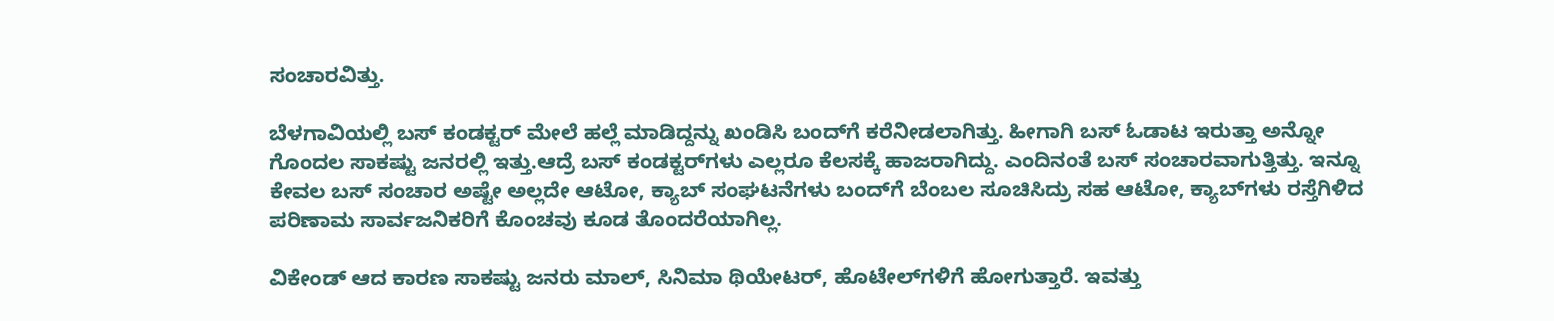ಸಂಚಾರವಿತ್ತು.

ಬೆಳಗಾವಿಯಲ್ಲಿ ಬಸ್ ಕಂಡಕ್ಟರ್ ಮೇಲೆ ಹಲ್ಲೆ ಮಾಡಿದ್ದನ್ನು ಖಂಡಿಸಿ ಬಂದ್‌‌‌‌ಗೆ ಕರೆನೀಡಲಾಗಿತ್ತು. ಹೀಗಾಗಿ ಬಸ್ ಓಡಾಟ ಇರುತ್ತಾ ಅನ್ನೋ ಗೊಂದಲ ಸಾಕಷ್ಟು ಜನರಲ್ಲಿ ಇತ್ತು.ಆದ್ರೆ ಬಸ್ ಕಂಡಕ್ಟರ್‌‌‌ಗಳು ಎಲ್ಲರೂ ಕೆಲಸಕ್ಕೆ ಹಾಜರಾಗಿದ್ದು. ಎಂದಿನಂತೆ ಬಸ್ ಸಂಚಾರವಾಗುತ್ತಿತ್ತು. ಇನ್ನೂ ಕೇವಲ ಬಸ್ ಸಂಚಾರ ಅಷ್ಟೇ ಅಲ್ಲದೇ ಆಟೋ, ಕ್ಯಾಬ್ ಸಂಘಟನೆಗಳು ಬಂದ್‌‌ಗೆ ಬೆಂಬಲ ಸೂಚಿಸಿದ್ರು ಸಹ ಆಟೋ, ಕ್ಯಾಬ್‌‌ಗಳು ರಸ್ತೆಗಿಳಿದ ಪರಿಣಾಮ ಸಾರ್ವಜನಿಕರಿಗೆ ಕೊಂಚವು ಕೂಡ ತೊಂದರೆಯಾಗಿಲ್ಲ.

ವಿಕೇಂಡ್ ಆದ ಕಾರಣ ಸಾಕಷ್ಟು ಜನರು ಮಾಲ್, ಸಿನಿಮಾ ಥಿಯೇಟರ್, ಹೊಟೇಲ್‌‌‌‌‌ಗಳಿಗೆ ಹೋಗುತ್ತಾರೆ. ಇವತ್ತು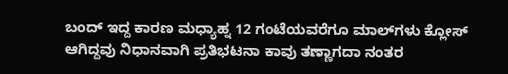ಬಂದ್ ಇದ್ದ ಕಾರಣ ಮಧ್ಯಾಹ್ನ 12 ಗಂಟೆಯವರೆಗೂ ಮಾಲ್‌‌ಗಳು ಕ್ಲೋಸ್ ಆಗಿದ್ದವು ನಿಧಾನವಾಗಿ ಪ್ರತಿಭಟನಾ ಕಾವು ತಣ್ಣಾಗದಾ ನಂತರ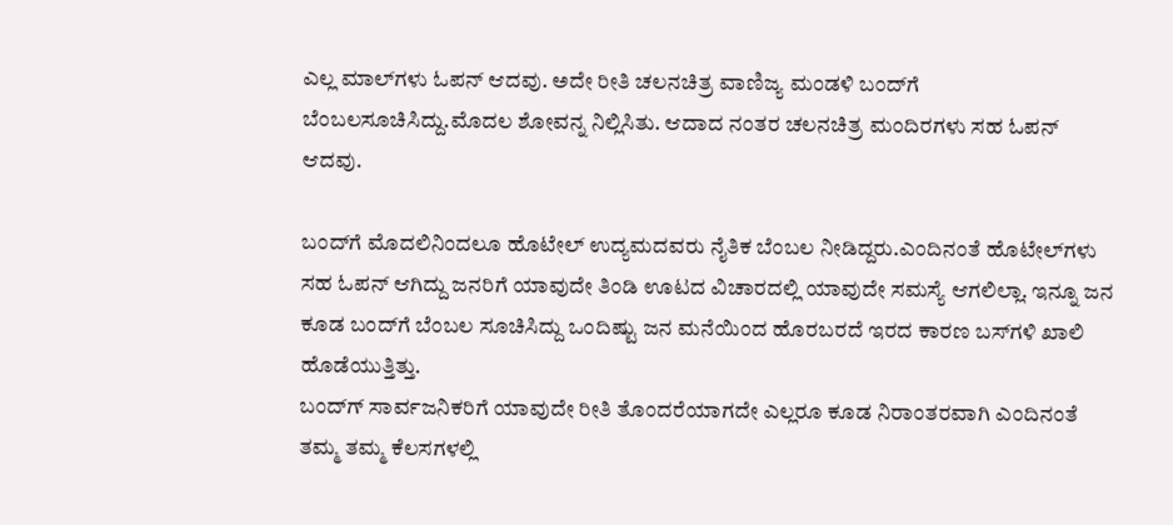ಎಲ್ಲ ಮಾಲ್‌‌ಗಳು ಓಪನ್ ಆದವು. ಅದೇ ರೀತಿ ಚಲನಚಿತ್ರ ವಾಣಿಜ್ಯ ಮಂಡಳಿ ಬಂದ್‌ಗೆ  ಬೆಂಬಲಸೂಚಿಸಿದ್ದು.ಮೊದಲ ಶೋವನ್ನ ನಿಲ್ಲಿಸಿತು. ಆದಾದ ನಂತರ ಚಲನಚಿತ್ರ ಮಂದಿರಗಳು ಸಹ ಓಪನ್ ಆದವು.

ಬಂದ್‌ಗೆ ಮೊದಲಿನಿಂದಲೂ ಹೊಟೇಲ್ ಉದ್ಯಮದವರು ನೈತಿಕ ಬೆಂಬಲ ನೀಡಿದ್ದರು.ಎಂದಿನಂತೆ ಹೊಟೇಲ್‌‌‌‌‌ಗಳು ಸಹ ಓಪನ್ ಆಗಿದ್ದು ಜನರಿಗೆ ಯಾವುದೇ ತಿಂಡಿ ಊಟದ ವಿಚಾರದಲ್ಲಿ ಯಾವುದೇ ಸಮಸ್ಯೆ ಆಗಲಿಲ್ಲಾ. ಇನ್ನೂ ಜನ ಕೂಡ ಬಂದ್‌‌ಗೆ ಬೆಂಬಲ ಸೂಚಿಸಿದ್ದು ಒಂದಿಷ್ಟು ಜನ ಮನೆಯಿಂದ ಹೊರಬರದೆ ಇರದ ಕಾರಣ ಬಸ್‌‌ಗಳಿ ಖಾಲಿ ಹೊಡೆಯುತ್ತಿತ್ತು.
ಬಂದ್‌ಗ್ ಸಾರ್ವಜನಿಕರಿಗೆ ಯಾವುದೇ ರೀತಿ ತೊಂದರೆಯಾಗದೇ ಎಲ್ಲರೂ ಕೂಡ ನಿರಾಂತರವಾಗಿ ಎಂದಿನಂತೆ ತಮ್ಮ ತಮ್ಮ ಕೆಲಸಗಳಲ್ಲಿ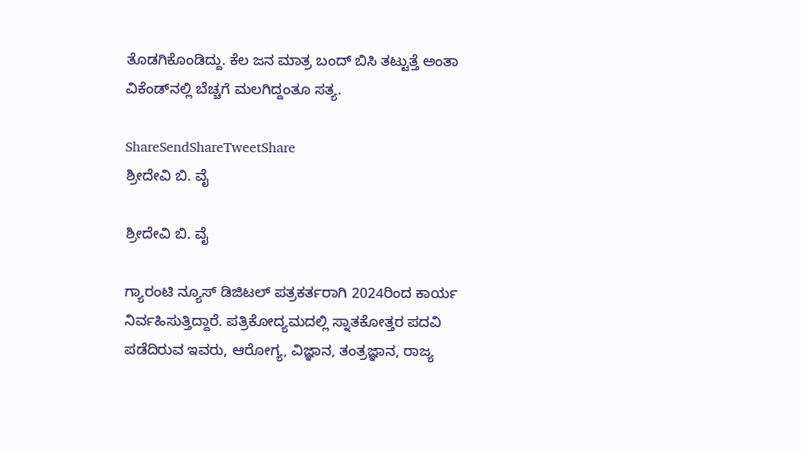ತೊಡಗಿಕೊಂಡಿದ್ದು. ಕೆಲ ಜನ ಮಾತ್ರ ಬಂದ್ ಬಿಸಿ ತಟ್ಟುತ್ತೆ ಅಂತಾ ವಿಕೆಂಡ್‌‌‌ನಲ್ಲಿ ಬೆಚ್ಚಗೆ ಮಲಗಿದ್ದಂತೂ ಸತ್ಯ.

ShareSendShareTweetShare
ಶ್ರೀದೇವಿ ಬಿ. ವೈ

ಶ್ರೀದೇವಿ ಬಿ. ವೈ

ಗ್ಯಾರಂಟಿ ನ್ಯೂಸ್ ಡಿಜಿಟಲ್ ಪತ್ರಕರ್ತರಾಗಿ 2024ರಿಂದ ಕಾರ್ಯ ನಿರ್ವಹಿಸುತ್ತಿದ್ದಾರೆ. ಪತ್ರಿಕೋದ್ಯಮದಲ್ಲಿ ಸ್ನಾತಕೋತ್ತರ ಪದವಿ ಪಡೆದಿರುವ ಇವರು, ಆರೋಗ್ಯ, ವಿಜ್ಞಾನ, ತಂತ್ರಜ್ಞಾನ, ರಾಜ್ಯ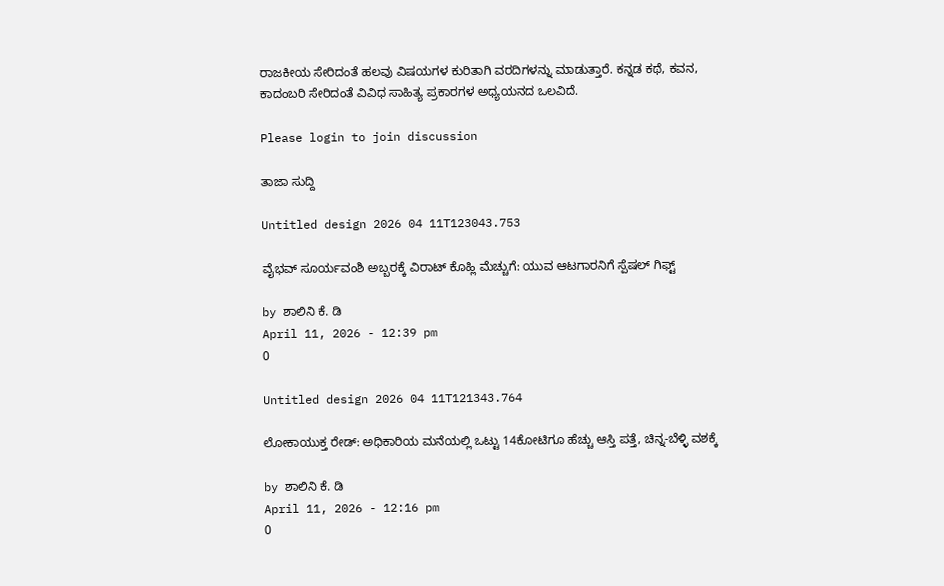ರಾಜಕೀಯ ಸೇರಿದಂತೆ ಹಲವು ವಿಷಯಗಳ ಕುರಿತಾಗಿ ವರದಿಗಳನ್ನು ಮಾಡುತ್ತಾರೆ. ಕನ್ನಡ ಕಥೆ, ಕವನ, ಕಾದಂಬರಿ ಸೇರಿದಂತೆ ವಿವಿಧ ಸಾಹಿತ್ಯ ಪ್ರಕಾರಗಳ ಅಧ್ಯಯನದ ಒಲವಿದೆ.

Please login to join discussion

ತಾಜಾ ಸುದ್ದಿ

Untitled design 2026 04 11T123043.753

ವೈಭವ್ ಸೂರ್ಯವಂಶಿ ಅಬ್ಬರಕ್ಕೆ ವಿರಾಟ್ ಕೊಹ್ಲಿ ಮೆಚ್ಚುಗೆ: ಯುವ ಆಟಗಾರನಿಗೆ ಸ್ಪೆಷಲ್ ಗಿಫ್ಟ್

by ಶಾಲಿನಿ ಕೆ. ಡಿ
April 11, 2026 - 12:39 pm
0

Untitled design 2026 04 11T121343.764

ಲೋಕಾಯುಕ್ತ ರೇಡ್: ಅಧಿಕಾರಿಯ ಮನೆಯಲ್ಲಿ ಒಟ್ಟು 14ಕೋಟಿಗೂ ಹೆಚ್ಚು ಆಸ್ತಿ ಪತ್ತೆ, ಚಿನ್ನ-ಬೆಳ್ಳಿ ವಶಕ್ಕೆ

by ಶಾಲಿನಿ ಕೆ. ಡಿ
April 11, 2026 - 12:16 pm
0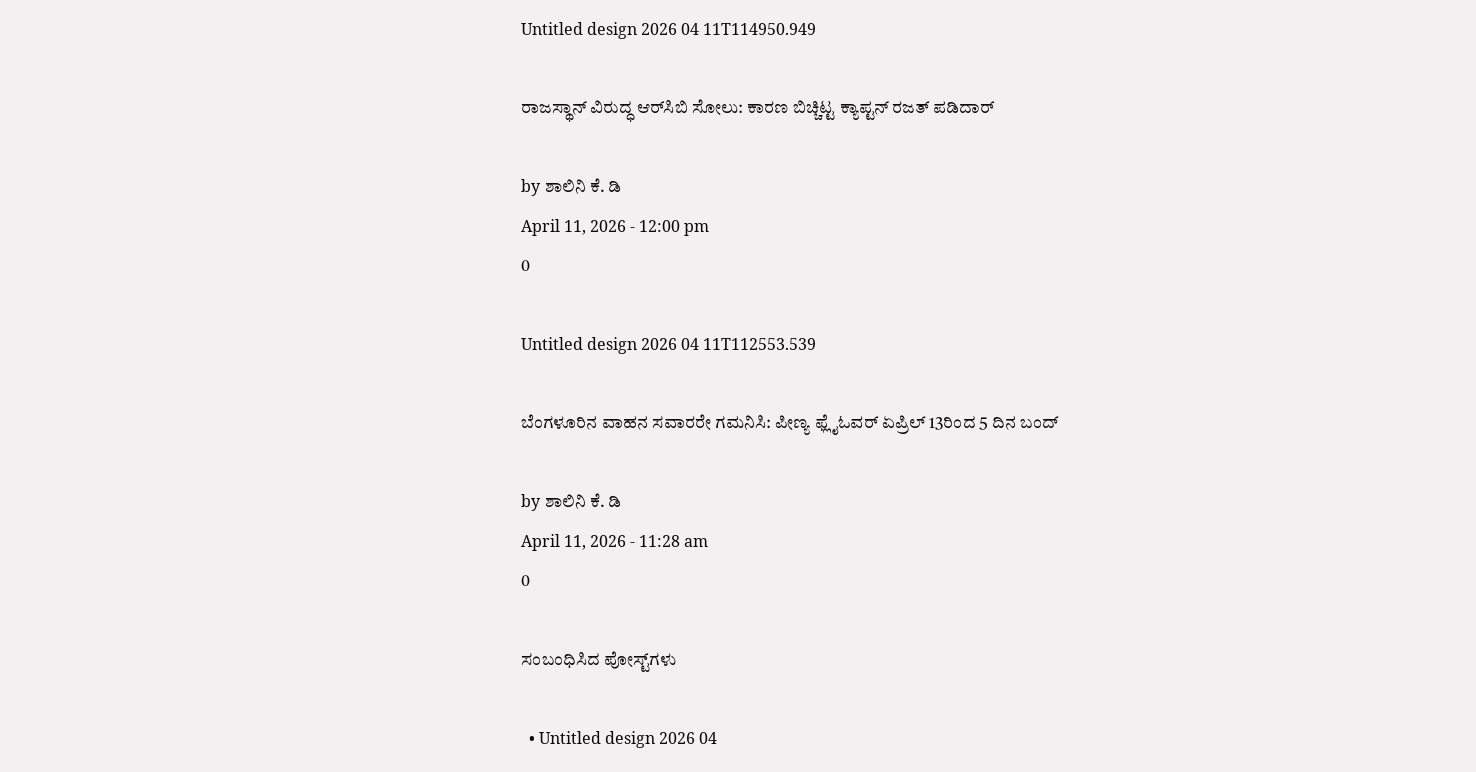Untitled design 2026 04 11T114950.949

ರಾಜಸ್ಥಾನ್ ವಿರುದ್ಧ ಆರ್‌ಸಿಬಿ ಸೋಲು: ಕಾರಣ ಬಿಚ್ಚಿಟ್ಟ ಕ್ಯಾಪ್ಟನ್‌ ರಜತ್ ಪಡಿದಾರ್

by ಶಾಲಿನಿ ಕೆ. ಡಿ
April 11, 2026 - 12:00 pm
0

Untitled design 2026 04 11T112553.539

ಬೆಂಗಳೂರಿನ ವಾಹನ ಸವಾರರೇ ಗಮನಿಸಿ: ಪೀಣ್ಯ ಫ್ಲೈಓವರ್ ಏಪ್ರಿಲ್ 13ರಿಂದ 5 ದಿನ ಬಂದ್

by ಶಾಲಿನಿ ಕೆ. ಡಿ
April 11, 2026 - 11:28 am
0

ಸಂಬಂಧಿಸಿದ ಪೋಸ್ಟ್‌ಗಳು

  • Untitled design 2026 04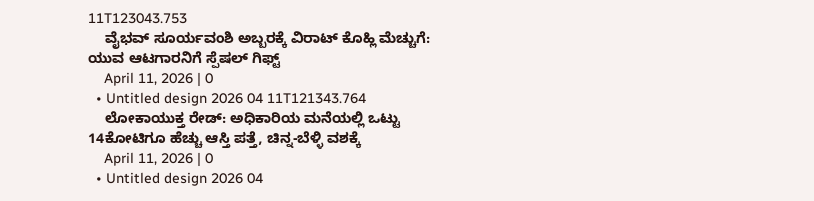11T123043.753
    ವೈಭವ್ ಸೂರ್ಯವಂಶಿ ಅಬ್ಬರಕ್ಕೆ ವಿರಾಟ್ ಕೊಹ್ಲಿ ಮೆಚ್ಚುಗೆ: ಯುವ ಆಟಗಾರನಿಗೆ ಸ್ಪೆಷಲ್ ಗಿಫ್ಟ್
    April 11, 2026 | 0
  • Untitled design 2026 04 11T121343.764
    ಲೋಕಾಯುಕ್ತ ರೇಡ್: ಅಧಿಕಾರಿಯ ಮನೆಯಲ್ಲಿ ಒಟ್ಟು 14ಕೋಟಿಗೂ ಹೆಚ್ಚು ಆಸ್ತಿ ಪತ್ತೆ, ಚಿನ್ನ-ಬೆಳ್ಳಿ ವಶಕ್ಕೆ
    April 11, 2026 | 0
  • Untitled design 2026 04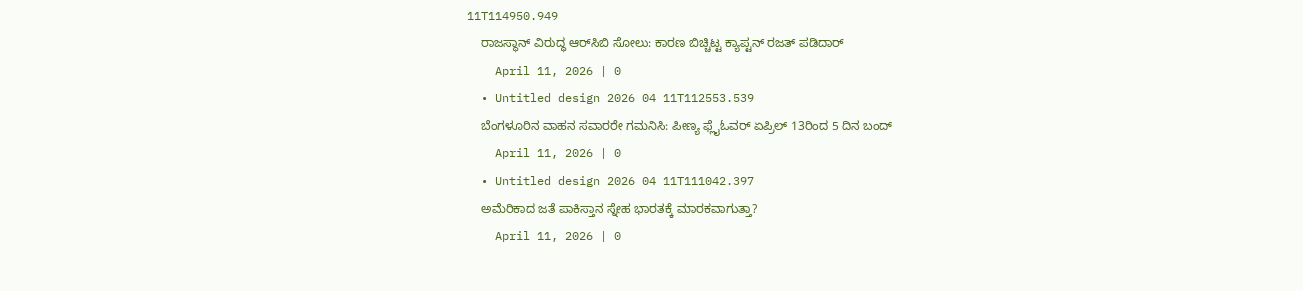11T114950.949
    ರಾಜಸ್ಥಾನ್ ವಿರುದ್ಧ ಆರ್‌ಸಿಬಿ ಸೋಲು: ಕಾರಣ ಬಿಚ್ಚಿಟ್ಟ ಕ್ಯಾಪ್ಟನ್‌ ರಜತ್ ಪಡಿದಾರ್
    April 11, 2026 | 0
  • Untitled design 2026 04 11T112553.539
    ಬೆಂಗಳೂರಿನ ವಾಹನ ಸವಾರರೇ ಗಮನಿಸಿ: ಪೀಣ್ಯ ಫ್ಲೈಓವರ್ ಏಪ್ರಿಲ್ 13ರಿಂದ 5 ದಿನ ಬಂದ್
    April 11, 2026 | 0
  • Untitled design 2026 04 11T111042.397
    ಅಮೆರಿಕಾದ ಜತೆ ಪಾಕಿಸ್ತಾನ ಸ್ನೇಹ ಭಾರತಕ್ಕೆ ಮಾರಕವಾಗುತ್ತಾ?
    April 11, 2026 | 0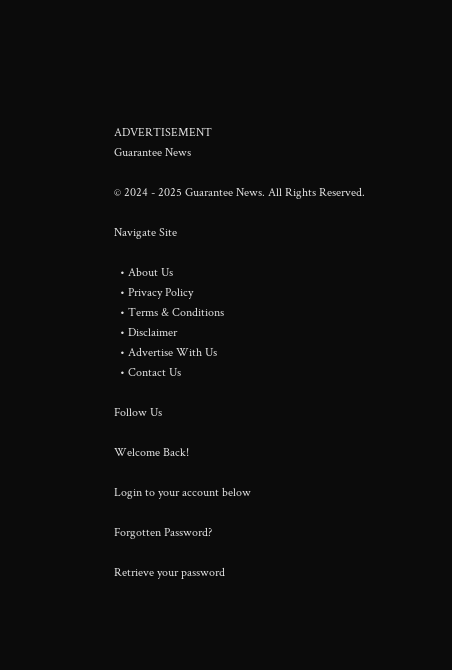ADVERTISEMENT
Guarantee News

© 2024 - 2025 Guarantee News. All Rights Reserved.

Navigate Site

  • About Us
  • Privacy Policy
  • Terms & Conditions
  • Disclaimer
  • Advertise With Us
  • Contact Us

Follow Us

Welcome Back!

Login to your account below

Forgotten Password?

Retrieve your password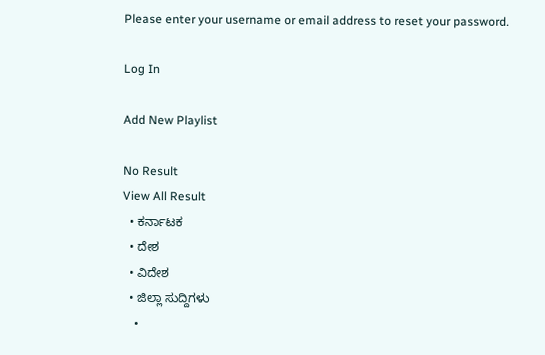Please enter your username or email address to reset your password.

Log In

Add New Playlist

No Result
View All Result
  • ಕರ್ನಾಟಕ
  • ದೇಶ
  • ವಿದೇಶ
  • ಜಿಲ್ಲಾ ಸುದ್ದಿಗಳು
    •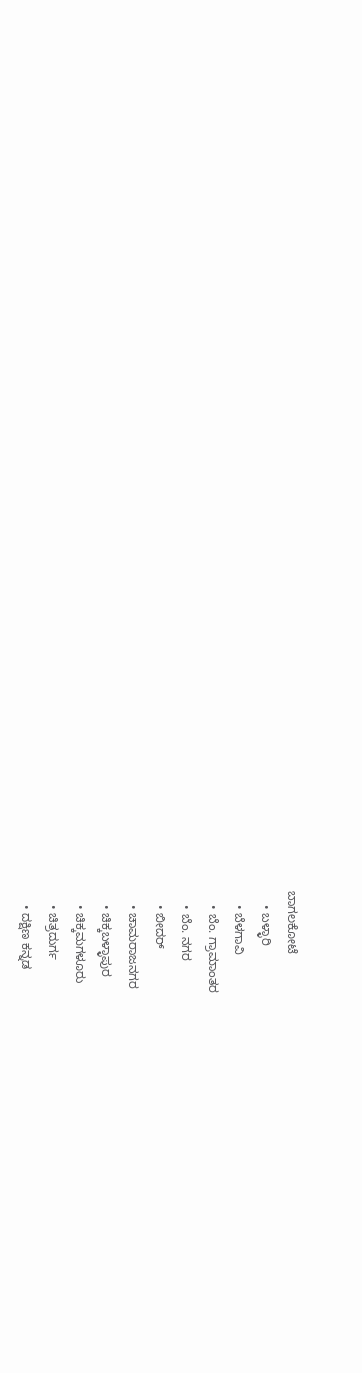ಬಾಗಲಕೋಟೆ
    • ಬಳ್ಳಾರಿ
    • ಬೆಳಗಾವಿ
    • ಬೆಂ. ಗ್ರಾಮಾಂತರ
    • ಬೆಂ. ನಗರ
    • ಬೀದರ್
    • ಚಾಮರಾಜನಗರ
    • ಚಿಕ್ಕಬಳ್ಳಾಪುರ
    • ಚಿಕ್ಕಮಗಳೂರು
    • ಚಿತ್ರದುರ್ಗ
    • ದಕ್ಷಿಣ ಕನ್ನಡ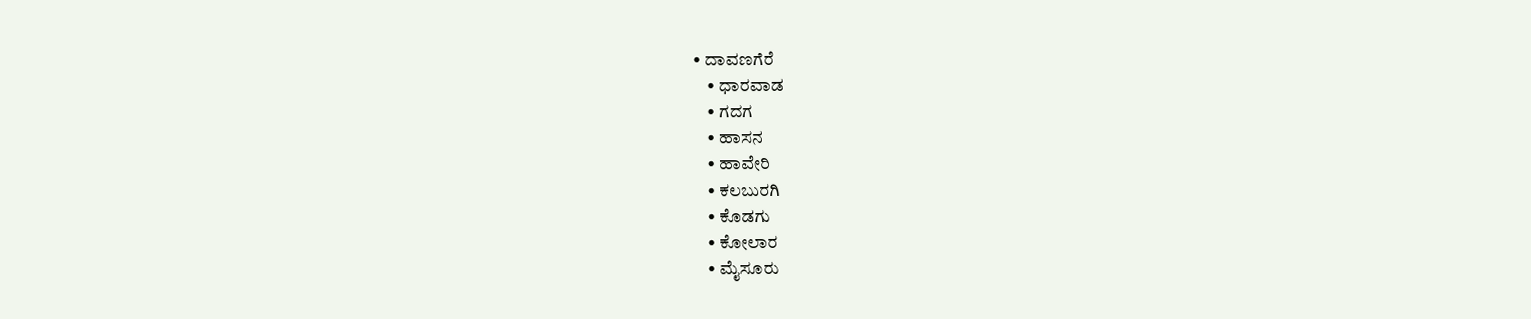• ದಾವಣಗೆರೆ
    • ಧಾರವಾಡ
    • ಗದಗ
    • ಹಾಸನ
    • ಹಾವೇರಿ
    • ಕಲಬುರಗಿ
    • ಕೊಡಗು
    • ಕೋಲಾರ
    • ಮೈಸೂರು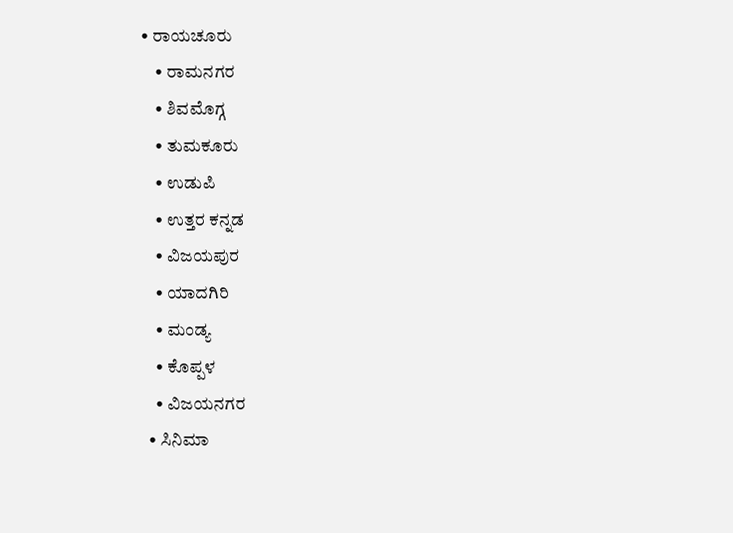• ರಾಯಚೂರು
    • ರಾಮನಗರ
    • ಶಿವಮೊಗ್ಗ
    • ತುಮಕೂರು
    • ಉಡುಪಿ
    • ಉತ್ತರ ಕನ್ನಡ
    • ವಿಜಯಪುರ
    • ಯಾದಗಿರಿ
    • ಮಂಡ್ಯ
    • ಕೊಪ್ಪಳ
    • ವಿಜಯನಗರ
  • ಸಿನಿಮಾ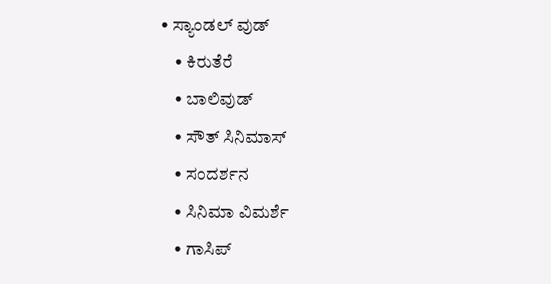• ಸ್ಯಾಂಡಲ್ ವುಡ್
    • ಕಿರುತೆರೆ
    • ಬಾಲಿವುಡ್
    • ಸೌತ್ ಸಿನಿಮಾಸ್
    • ಸಂದರ್ಶನ
    • ಸಿನಿಮಾ ವಿಮರ್ಶೆ
    • ಗಾಸಿಪ್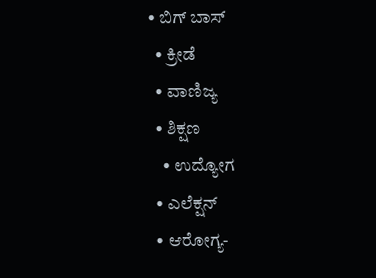• ಬಿಗ್ ಬಾಸ್
  • ಕ್ರೀಡೆ
  • ವಾಣಿಜ್ಯ
  • ಶಿಕ್ಷಣ
    • ಉದ್ಯೋಗ
  • ಎಲೆಕ್ಷನ್
  • ಆರೋಗ್ಯ-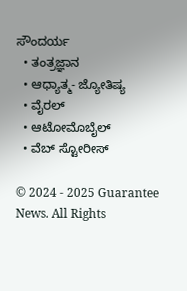ಸೌಂದರ್ಯ
  • ತಂತ್ರಜ್ಞಾನ
  • ಆಧ್ಯಾತ್ಮ- ಜ್ಯೋತಿಷ್ಯ
  • ವೈರಲ್
  • ಆಟೋಮೊಬೈಲ್
  • ವೆಬ್ ಸ್ಟೋರೀಸ್

© 2024 - 2025 Guarantee News. All Rights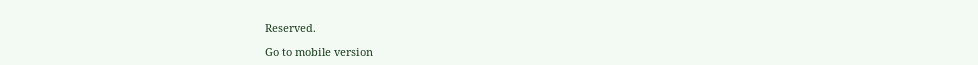Reserved.

Go to mobile version